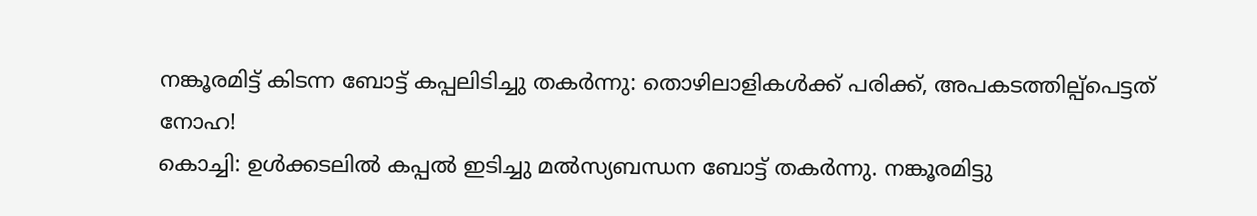നങ്കൂരമിട്ട് കിടന്ന ബോട്ട് കപ്പലിടിച്ചു തകർന്നു: തൊഴിലാളികൾക്ക് പരിക്ക്, അപകടത്തില്പ്പെട്ടത് നോഹ!
കൊച്ചി: ഉൾക്കടലിൽ കപ്പൽ ഇടിച്ചു മൽസ്യബന്ധന ബോട്ട് തകർന്നു. നങ്കൂരമിട്ടു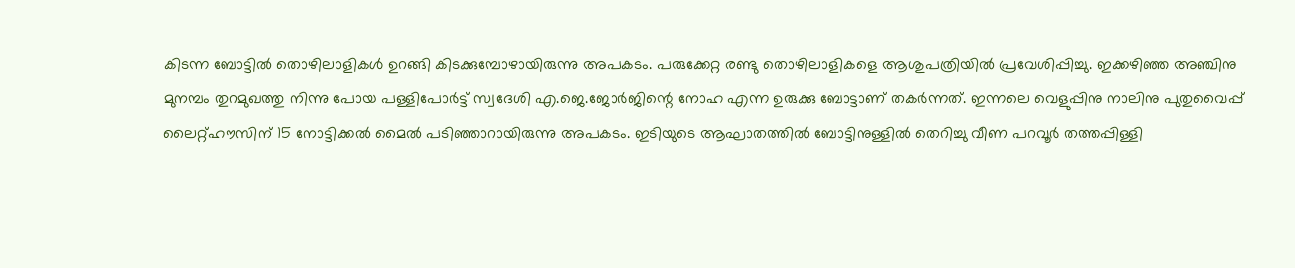കിടന്ന ബോട്ടിൽ തൊഴിലാളികൾ ഉറങ്ങി കിടക്കുമ്പോഴായിരുന്നു അപകടം. പരുക്കേറ്റ രണ്ടു തൊഴിലാളികളെ ആശുപത്രിയിൽ പ്രവേശിപ്പിച്ചു. ഇക്കഴിഞ്ഞ അഞ്ചിനു മുനമ്പം തുറമുഖത്തു നിന്നു പോയ പള്ളിപോർട്ട് സ്വദേശി എ.ജെ.ജോർജിന്റെ നോഹ എന്ന ഉരുക്കു ബോട്ടാണ് തകർന്നത്. ഇന്നലെ വെളുപ്പിനു നാലിനു പുതുവൈപ്പ് ലൈറ്റ്ഹൗസിന് 15 നോട്ടിക്കൽ മൈൽ പടിഞ്ഞാറായിരുന്നു അപകടം. ഇടിയുടെ ആഘാതത്തിൽ ബോട്ടിനുള്ളിൽ തെറിച്ചു വീണ പറവൂർ തത്തപ്പിള്ളി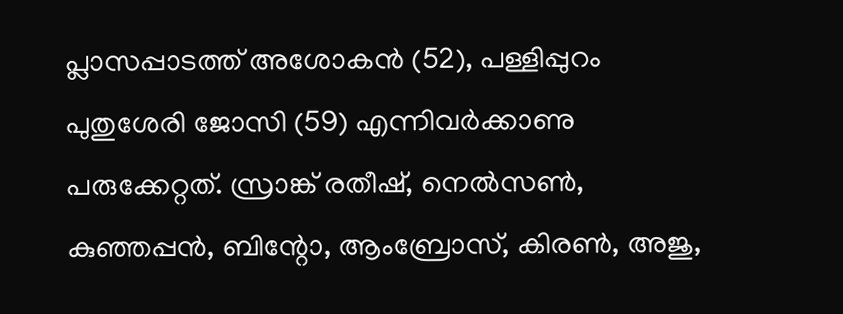പ്ലാസപ്പാടത്ത് അശോകൻ (52), പള്ളിപ്പുറം പുതുശേരി ജോസി (59) എന്നിവർക്കാണു പരുക്കേറ്റത്. സ്രാങ്ക് രതീഷ്, നെൽസൺ, കുഞ്ഞപ്പൻ, ബിന്റോ, ആംബ്രോസ്, കിരൺ, അജു,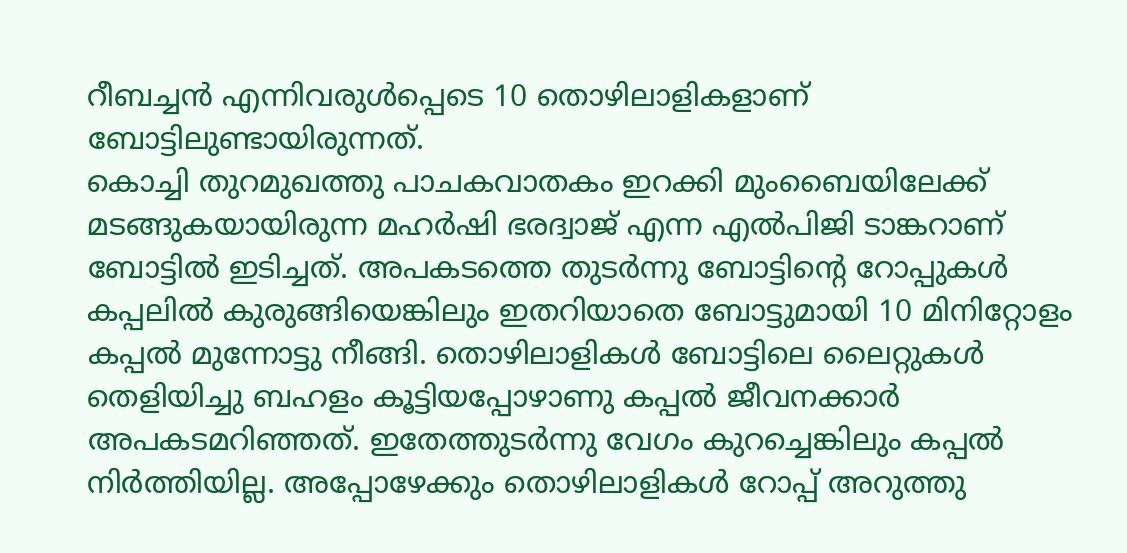റീബച്ചൻ എന്നിവരുൾപ്പെടെ 10 തൊഴിലാളികളാണ് ബോട്ടിലുണ്ടായിരുന്നത്.
കൊച്ചി തുറമുഖത്തു പാചകവാതകം ഇറക്കി മുംബൈയിലേക്ക് മടങ്ങുകയായിരുന്ന മഹർഷി ഭരദ്വാജ് എന്ന എൽപിജി ടാങ്കറാണ് ബോട്ടിൽ ഇടിച്ചത്. അപകടത്തെ തുടർന്നു ബോട്ടിന്റെ റോപ്പുകൾ കപ്പലിൽ കുരുങ്ങിയെങ്കിലും ഇതറിയാതെ ബോട്ടുമായി 10 മിനിറ്റോളം കപ്പൽ മുന്നോട്ടു നീങ്ങി. തൊഴിലാളികൾ ബോട്ടിലെ ലൈറ്റുകൾ തെളിയിച്ചു ബഹളം കൂട്ടിയപ്പോഴാണു കപ്പൽ ജീവനക്കാർ അപകടമറിഞ്ഞത്. ഇതേത്തുടർന്നു വേഗം കുറച്ചെങ്കിലും കപ്പൽ നിർത്തിയില്ല. അപ്പോഴേക്കും തൊഴിലാളികൾ റോപ്പ് അറുത്തു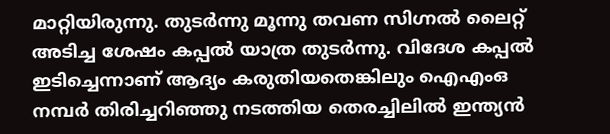മാറ്റിയിരുന്നു. തുടർന്നു മൂന്നു തവണ സിഗ്നൽ ലൈറ്റ് അടിച്ച ശേഷം കപ്പൽ യാത്ര തുടർന്നു. വിദേശ കപ്പൽ ഇടിച്ചെന്നാണ് ആദ്യം കരുതിയതെങ്കിലും ഐഎംഒ നമ്പർ തിരിച്ചറിഞ്ഞു നടത്തിയ തെരച്ചിലിൽ ഇന്ത്യൻ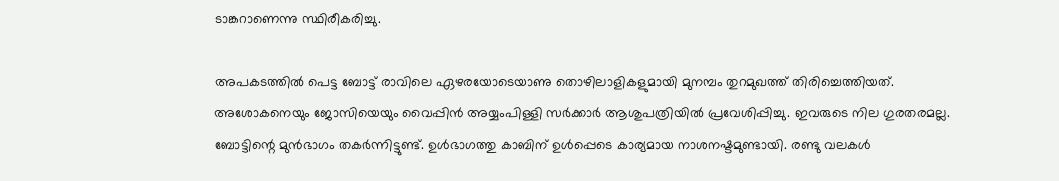ടാങ്കറാണെന്നു സ്ഥിരീകരിച്ചു.

അപകടത്തിൽ പെട്ട ബോട്ട് രാവിലെ ഏഴരയോടെയാണു തൊഴിലാളികളുമായി മുനമ്പം തുറമുഖത്ത് തിരിച്ചെത്തിയത്. അശോകനെയും ജോസിയെയും വൈപ്പിൻ അയ്യംപിള്ളി സർക്കാർ ആശുപത്രിയിൽ പ്രവേശിപ്പിച്ചു. ഇവരുടെ നില ഗുരതരമല്ല. ബോട്ടിന്റെ മുൻഭാഗം തകർന്നിട്ടുണ്ട്. ഉൾഭാഗത്തു കാബിന് ഉൾപ്പെടെ കാര്യമായ നാശനഷ്ടമുണ്ടായി. രണ്ടു വലകൾ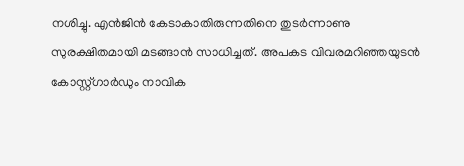നശിച്ചു. എൻജിൻ കേടാകാതിരുന്നതിനെ തുടർന്നാണു സുരക്ഷിതമായി മടങ്ങാൻ സാധിച്ചത്. അപകട വിവരമറിഞ്ഞയുടൻ കോസ്റ്റ്ഗാർഡും നാവിക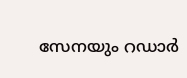സേനയും റഡാർ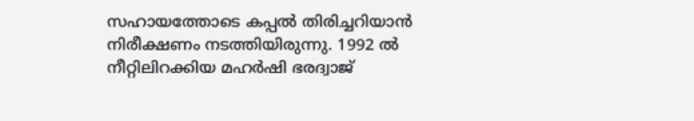സഹായത്തോടെ കപ്പൽ തിരിച്ചറിയാൻ നിരീക്ഷണം നടത്തിയിരുന്നു. 1992 ൽ നീറ്റിലിറക്കിയ മഹർഷി ഭരദ്വാജ്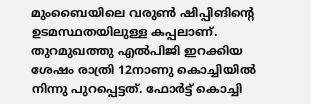മുംബൈയിലെ വരുൺ ഷിപ്പിങിന്റെ ഉടമസ്ഥതയിലുള്ള കപ്പലാണ്. തുറമുഖത്തു എൽപിജി ഇറക്കിയ ശേഷം രാത്രി 12നാണു കൊച്ചിയിൽ നിന്നു പുറപ്പെട്ടത്. ഫോർട്ട് കൊച്ചി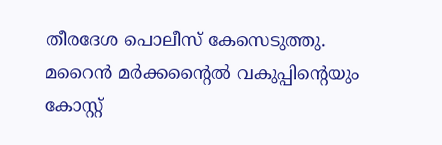തീരദേശ പൊലീസ് കേസെടുത്തു. മറൈൻ മർക്കന്റൈൽ വകുപ്പിന്റെയും കോസ്റ്റ്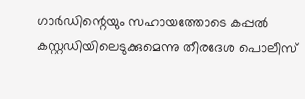ഗാർഡിന്റെയും സഹായത്തോടെ കപ്പൽ കസ്റ്റഡിയിലെടുക്കുമെന്നു തീരദേശ പൊലീസ്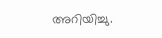അറിയിച്ചു.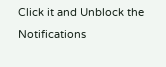Click it and Unblock the Notifications